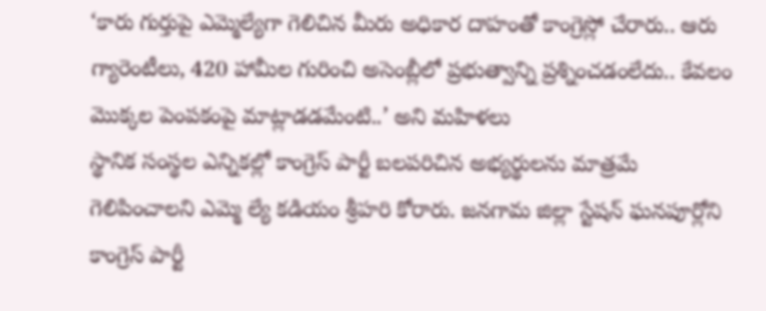‘కారు గుర్తుపై ఎమ్మెల్యేగా గెలిచిన మీరు అధికార దాహంతో కాంగ్రెస్లో చేరారు.. ఆరు గ్యారెంటీలు, 420 హామీల గురించి అసెంబ్లీలో ప్రభుత్వాన్ని ప్రశ్నించడంలేదు.. కేవలం మొక్కల పెంపకంపై మాట్లాడడమేంటి..’ అని మహిళలు
స్థానిక సంస్థల ఎన్నికల్లో కాంగ్రెస్ పార్టీ బలపరిచిన అభ్యర్థులను మాత్రమే గెలిపించాలని ఎమ్మె ల్యే కడియం శ్రీహరి కోరారు. జనగామ జిల్లా స్టేషన్ ఘనపూర్లోని కాంగ్రెస్ పార్టీ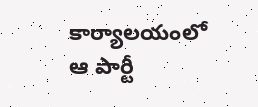కార్యాలయంలో ఆ పార్టీ